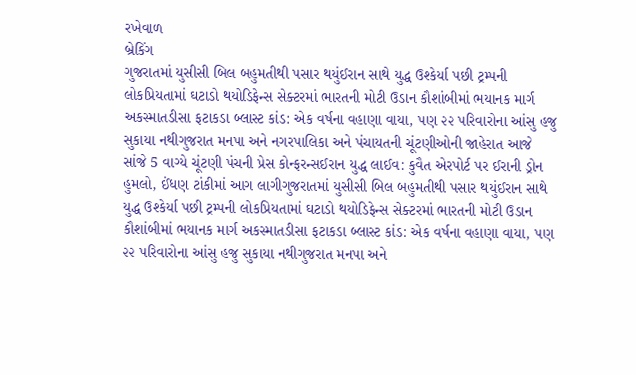રખેવાળ
બ્રેકિંગ
ગુજરાતમાં યુસીસી બિલ બહુમતીથી પસાર થયુંઈરાન સાથે યુદ્ધ ઉશ્કેર્યા પછી ટ્રમ્પની લોકપ્રિયતામાં ઘટાડો થયોડિફેન્સ સેક્ટરમાં ભારતની મોટી ઉડાન કૌશાંબીમાં ભયાનક માર્ગ અકસ્માતડીસા ફટાકડા બ્લાસ્ટ કાંડ: એક વર્ષના વહાણા વાયા, પણ ૨૨ પરિવારોના આંસુ હજુ સુકાયા નથીગુજરાત મનપા અને નગરપાલિકા અને પંચાયતની ચૂંટણીઓની જાહેરાત આજે સાંજે 5 વાગ્યે ચૂંટણી પંચની પ્રેસ કોન્ફરન્સઈરાન યુદ્ધ લાઈવ: કુવૈત એરપોર્ટ પર ઈરાની ડ્રોન હુમલો, ઈંધણ ટાંકીમાં આગ લાગીગુજરાતમાં યુસીસી બિલ બહુમતીથી પસાર થયુંઈરાન સાથે યુદ્ધ ઉશ્કેર્યા પછી ટ્રમ્પની લોકપ્રિયતામાં ઘટાડો થયોડિફેન્સ સેક્ટરમાં ભારતની મોટી ઉડાન કૌશાંબીમાં ભયાનક માર્ગ અકસ્માતડીસા ફટાકડા બ્લાસ્ટ કાંડ: એક વર્ષના વહાણા વાયા, પણ ૨૨ પરિવારોના આંસુ હજુ સુકાયા નથીગુજરાત મનપા અને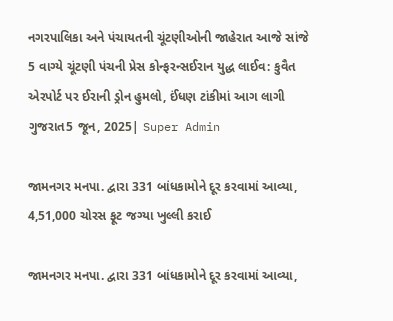નગરપાલિકા અને પંચાયતની ચૂંટણીઓની જાહેરાત આજે સાંજે 5 વાગ્યે ચૂંટણી પંચની પ્રેસ કોન્ફરન્સઈરાન યુદ્ધ લાઈવ: કુવૈત એરપોર્ટ પર ઈરાની ડ્રોન હુમલો, ઈંધણ ટાંકીમાં આગ લાગી
ગુજરાત5 જૂન, 2025| Super Admin

જામનગર મનપા. દ્વારા 331 બાંધકામોને દૂર કરવામાં આવ્યા, 4,51,000 ચોરસ ફૂટ જગ્યા ખુલ્લી કરાઈ

જામનગર મનપા. દ્વારા 331 બાંધકામોને દૂર કરવામાં આવ્યા,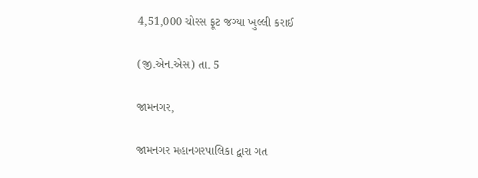4,51,000 ચોરસ ફૂટ જગ્યા ખુલ્લી કરાઈ

(જી.એન.એસ) તા. 5

જામનગર,

જામનગર મહાનગરપાલિકા દ્વારા ગત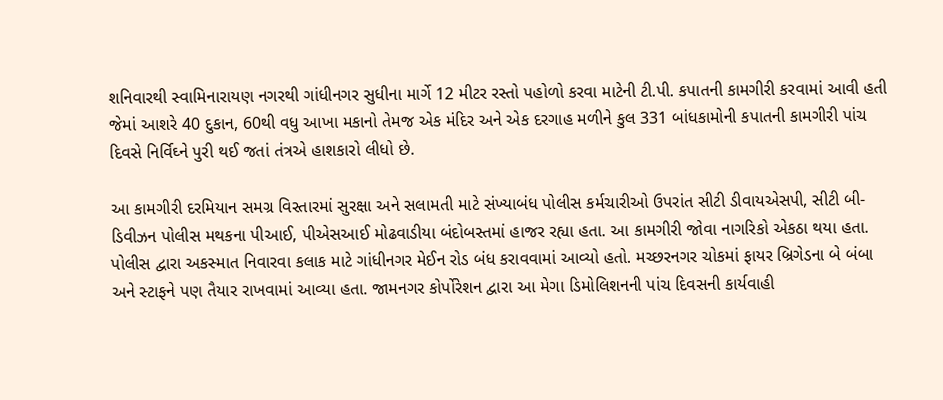શનિવારથી સ્વામિનારાયણ નગરથી ગાંધીનગર સુધીના માર્ગે 12 મીટર રસ્તો પહોળો કરવા માટેની ટી.પી. કપાતની કામગીરી કરવામાં આવી હતી જેમાં આશરે 40 દુકાન, 60થી વધુ આખા મકાનો તેમજ એક મંદિર અને એક દરગાહ મળીને કુલ 331 બાંધકામોની કપાતની કામગીરી પાંચ દિવસે નિર્વિઘ્ને પુરી થઈ જતાં તંત્રએ હાશકારો લીધો છે.

આ કામગીરી દરમિયાન સમગ્ર વિસ્તારમાં સુરક્ષા અને સલામતી માટે સંખ્યાબંધ પોલીસ કર્મચારીઓ ઉપરાંત સીટી ડીવાયએસપી, સીટી બી-ડિવીઝન પોલીસ મથકના પીઆઈ, પીએસઆઈ મોઢવાડીયા બંદોબસ્તમાં હાજર રહ્યા હતા. આ કામગીરી જોવા નાગરિકો એકઠા થયા હતા. પોલીસ દ્વારા અકસ્માત નિવારવા કલાક માટે ગાંધીનગર મેઈન રોડ બંધ કરાવવામાં આવ્યો હતો. મચ્છરનગર ચોકમાં ફાયર બ્રિગેડના બે બંબા અને સ્ટાફને પણ તૈયાર રાખવામાં આવ્યા હતા. જામનગર કોર્પોરેશન દ્વારા આ મેગા ડિમોલિશનની પાંચ દિવસની કાર્યવાહી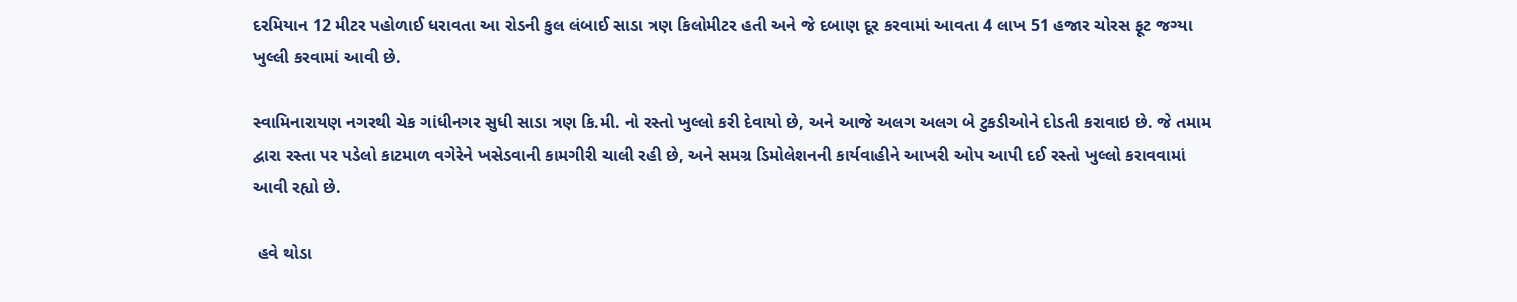દરમિયાન 12 મીટર પહોળાઈ ધરાવતા આ રોડની કુલ લંબાઈ સાડા ત્રણ કિલોમીટર હતી અને જે દબાણ દૂર કરવામાં આવતા 4 લાખ 51 હજાર ચોરસ ફૂટ જગ્યા ખુલ્લી કરવામાં આવી છે.

સ્વામિનારાયણ નગરથી ચેક ગાંધીનગર સુધી સાડા ત્રણ કિ.મી. નો રસ્તો ખુલ્લો કરી દેવાયો છે, અને આજે અલગ અલગ બે ટુકડીઓને દોડતી કરાવાઇ છે. જે તમામ દ્વારા રસ્તા પર પડેલો કાટમાળ વગેરેને ખસેડવાની કામગીરી ચાલી રહી છે, અને સમગ્ર ડિમોલેશનની કાર્યવાહીને આખરી ઓપ આપી દઈ રસ્તો ખુલ્લો કરાવવામાં આવી રહ્યો છે.

 હવે થોડા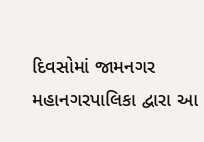દિવસોમાં જામનગર મહાનગરપાલિકા દ્વારા આ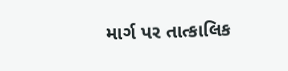માર્ગ પર તાત્કાલિક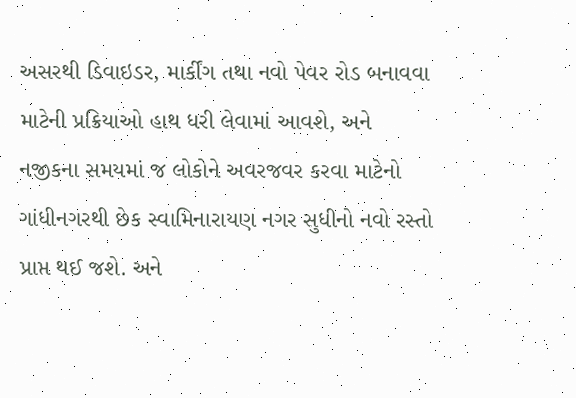અસરથી ડિવાઇડર, માર્કીંગ તથા નવો પેવર રોડ બનાવવા માટેની પ્રક્રિયાઓ હાથ ધરી લેવામાં આવશે, અને નજીકના સમયમાં જ લોકોને અવરજવર કરવા માટેનો ગાંધીનગરથી છેક સ્વામિનારાયણ નગર સુધીનો નવો રસ્તો પ્રાપ્ત થઈ જશે. અને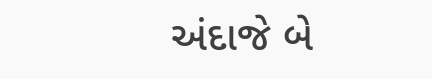અંદાજે બે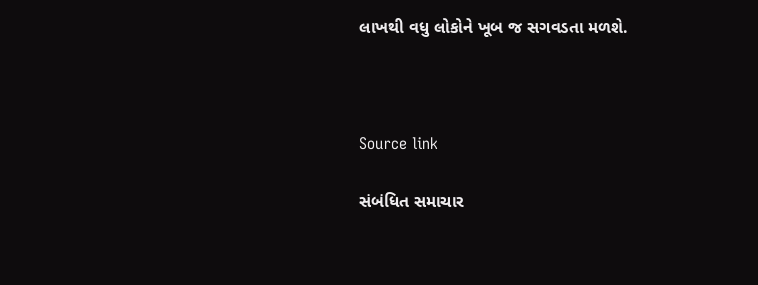લાખથી વધુ લોકોને ખૂબ જ સગવડતા મળશે.



Source link

સંબંધિત સમાચાર